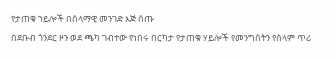የታጠቁ ኀይሎች በሰላማዊ መንገድ እጅ ሰጡ
በደቡብ ጎንደር ዞን ወደ ጫካ ገብተው የነበሩ በርካታ የታጠቁ ሃይሎች የመንግስትን የሰላም ጥሪ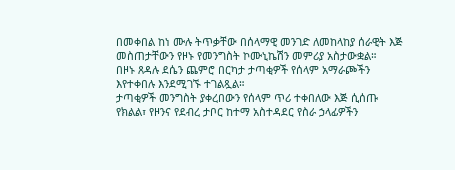በመቀበል ከነ ሙሉ ትጥቃቸው በሰላማዊ መንገድ ለመከላከያ ሰራዊት እጅ መስጠታቸውን የዞኑ የመንግስት ኮሙኒኬሽን መምሪያ አስታውቋል።
በዞኑ ጸዳሉ ደሴን ጨምሮ በርካታ ታጣቂዎች የሰላም አማራጮችን እየተቀበሉ እንደሚገኙ ተገልጿል።
ታጣቂዎች መንግስት ያቀረበውን የሰላም ጥሪ ተቀበለው እጅ ሲሰጡ የክልል፣ የዞንና የደብረ ታቦር ከተማ አስተዳደር የስራ ኃላፊዎችን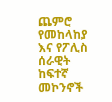ጨምሮ የመከላከያ እና የፖሊስ ሰራዊት ከፍተኛ መኮንኖች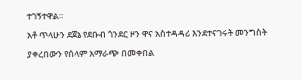ተገኝተዋል።
አቶ ጥላሁን ደጀኔ የደቡብ ጎንደር ዞን ዋና አስተዳዳሪ እንደተናገሩት መንግስት ያቀረበውን የሰላም አማራጭ በመቀበል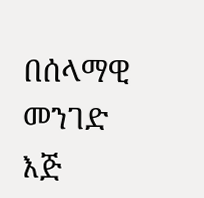በሰላማዊ መንገድ እጅ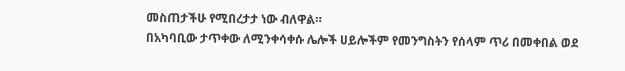መስጠታችሁ የሚበረታታ ነው ብለዋል።
በአካባቢው ታጥቀው ለሚንቀሳቀሱ ሌሎች ሀይሎችም የመንግስትን የሰላም ጥሪ በመቀበል ወደ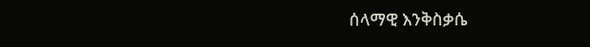ሰላማዊ እንቅስቃሴ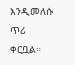እንዲመለሱ ጥሪ ቀርቧል።